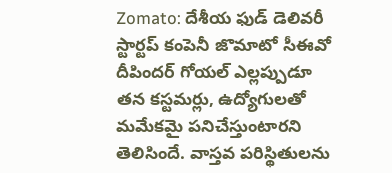Zomato: దేశీయ ఫుడ్ డెలివరీ స్టార్టప్ కంపెనీ జొమాటో సీఈవో దీపిందర్ గోయల్ ఎల్లప్పుడూ తన కస్టమర్లు, ఉద్యోగులతో మమేకమై పనిచేస్తుంటారని తెలిసిందే. వాస్తవ పరిస్థితులను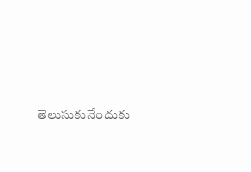తెలుసుకునేందుకు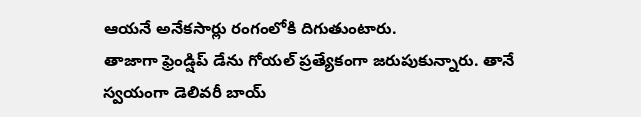ఆయనే అనేకసార్లు రంగంలోకి దిగుతుంటారు.
తాజాగా ఫ్రెండ్షిప్ డేను గోయల్ ప్రత్యేకంగా జరుపుకున్నారు. తానే స్వయంగా డెలివరీ బాయ్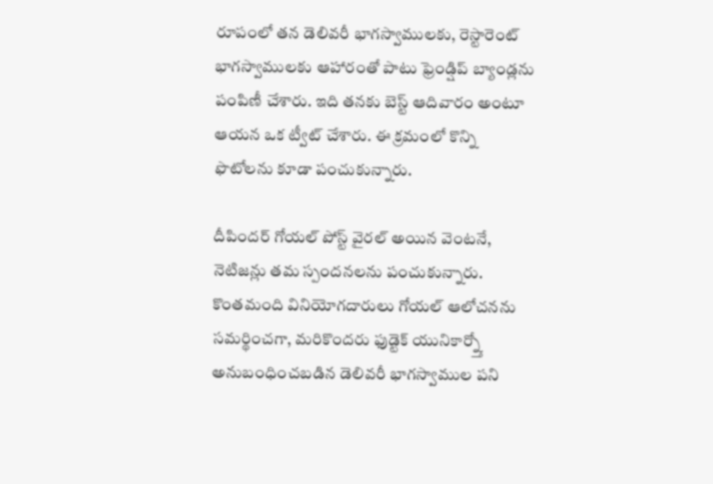రూపంలో తన డెలివరీ భాగస్వాములకు, రెస్టారెంట్ భాగస్వాములకు ఆహారంతో పాటు ఫ్రెండ్షిప్ బ్యాండ్లను పంపిణీ చేశారు. ఇది తనకు బెస్ట్ ఆదివారం అంటూ ఆయన ఒక ట్వీట్ చేశారు. ఈ క్రమంలో కొన్ని ఫొటోలను కూడా పంచుకున్నారు.

దీపిందర్ గోయల్ పోస్ట్ వైరల్ అయిన వెంటనే, నెటిజన్లు తమ స్పందనలను పంచుకున్నారు. కొంతమంది వినియోగదారులు గోయల్ ఆలోచనను సమర్థించగా, మరికొందరు ఫుడ్టెక్ యునికార్న్తో అనుబంధించబడిన డెలివరీ భాగస్వాముల పని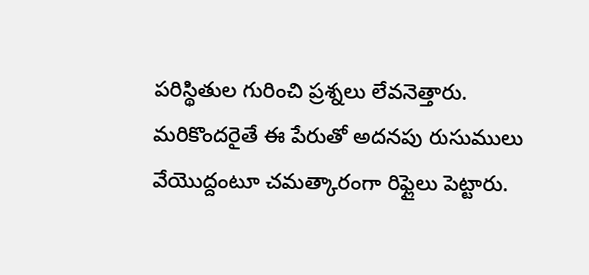పరిస్థితుల గురించి ప్రశ్నలు లేవనెత్తారు. మరికొందరైతే ఈ పేరుతో అదనపు రుసుములు వేయెుద్దంటూ చమత్కారంగా రిఫ్లైలు పెట్టారు.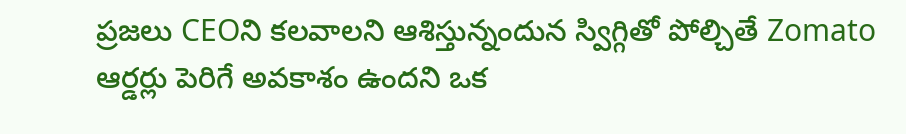ప్రజలు CEOని కలవాలని ఆశిస్తున్నందున స్విగ్గితో పోల్చితే Zomato ఆర్డర్లు పెరిగే అవకాశం ఉందని ఒక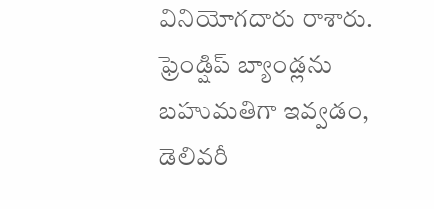వినియోగదారు రాశారు. ఫ్రెండ్షిప్ బ్యాండ్లను బహుమతిగా ఇవ్వడం, డెలివరీ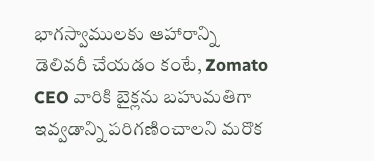భాగస్వాములకు ఆహారాన్ని డెలివరీ చేయడం కంటే, Zomato CEO వారికి బైక్లను బహుమతిగా ఇవ్వడాన్ని పరిగణించాలని మరొక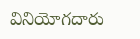వినియోగదారు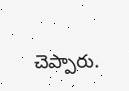చెప్పారు.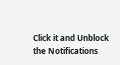Click it and Unblock the Notifications